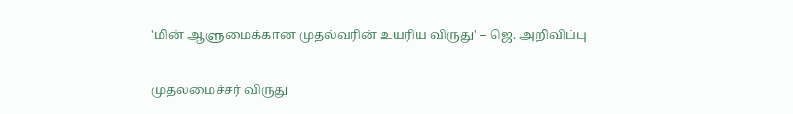'மின் ஆளுமைக்கான முதல்வரின் உயரிய விருது' – ஜெ. அறிவிப்பு

முதலமைச்சர் விருது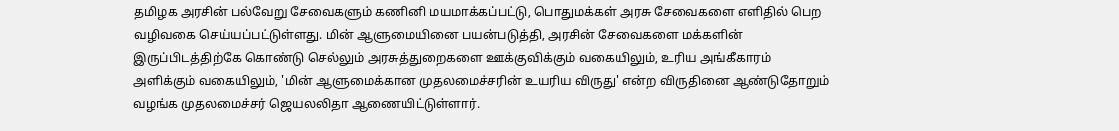தமிழக அரசின் பல்வேறு சேவைகளும் கணினி மயமாக்கப்பட்டு, பொதுமக்கள் அரசு சேவைகளை எளிதில் பெற வழிவகை செய்யப்பட்டுள்ளது. மின் ஆளுமையினை பயன்படுத்தி, அரசின் சேவைகளை மக்களின் இருப்பிடத்திற்கே கொண்டு செல்லும் அரசுத்துறைகளை ஊக்குவிக்கும் வகையிலும், உரிய அங்கீகாரம் அளிக்கும் வகையிலும், 'மின் ஆளுமைக்கான முதலமைச்சரின் உயரிய விருது' என்ற விருதினை ஆண்டுதோறும் வழங்க முதலமைச்சர் ஜெயலலிதா ஆணையிட்டுள்ளார்.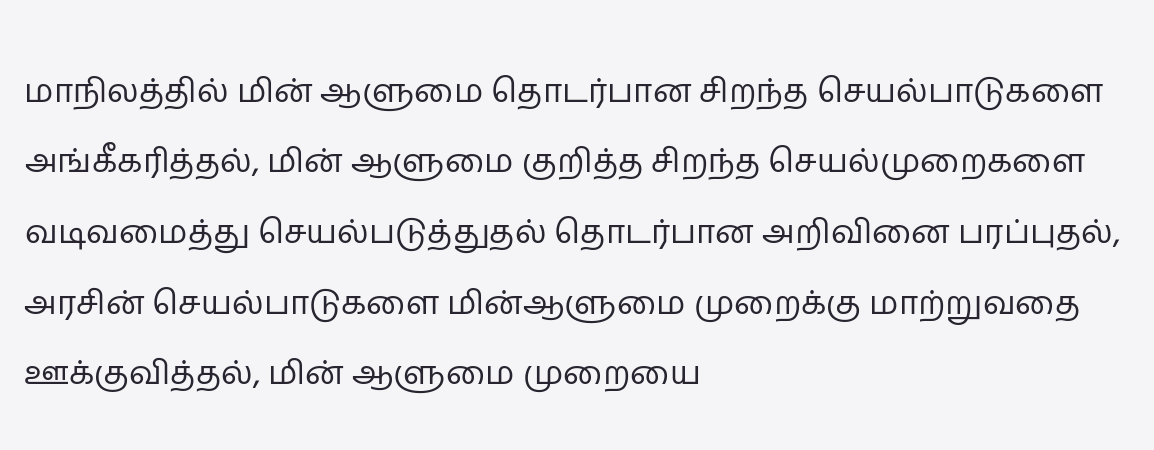மாநிலத்தில் மின் ஆளுமை தொடர்பான சிறந்த செயல்பாடுகளை அங்கீகரித்தல், மின் ஆளுமை குறித்த சிறந்த செயல்முறைகளை வடிவமைத்து செயல்படுத்துதல் தொடர்பான அறிவினை பரப்புதல், அரசின் செயல்பாடுகளை மின்ஆளுமை முறைக்கு மாற்றுவதை ஊக்குவித்தல், மின் ஆளுமை முறையை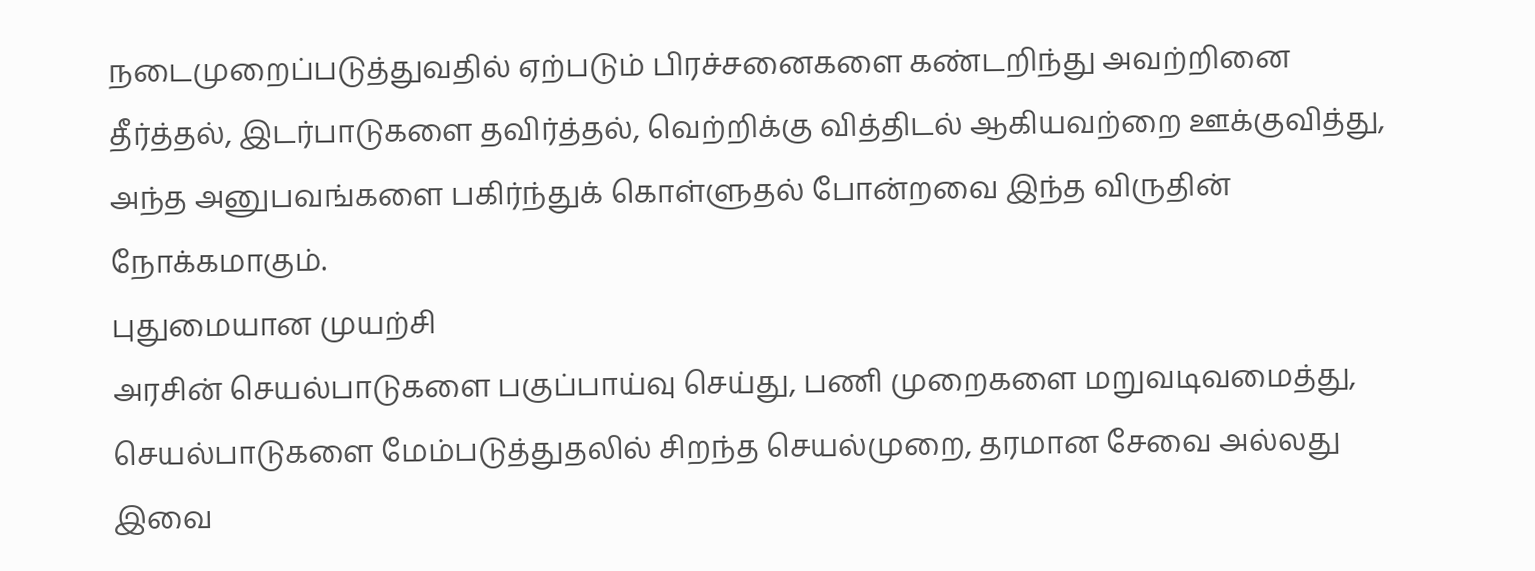நடைமுறைப்படுத்துவதில் ஏற்படும் பிரச்சனைகளை கண்டறிந்து அவற்றினை தீர்த்தல், இடர்பாடுகளை தவிர்த்தல், வெற்றிக்கு வித்திடல் ஆகியவற்றை ஊக்குவித்து, அந்த அனுபவங்களை பகிர்ந்துக் கொள்ளுதல் போன்றவை இந்த விருதின் நோக்கமாகும்.
புதுமையான முயற்சி
அரசின் செயல்பாடுகளை பகுப்பாய்வு செய்து, பணி முறைகளை மறுவடிவமைத்து, செயல்பாடுகளை மேம்படுத்துதலில் சிறந்த செயல்முறை, தரமான சேவை அல்லது இவை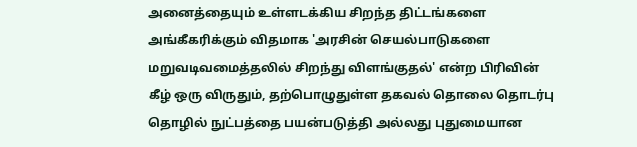அனைத்தையும் உள்ளடக்கிய சிறந்த திட்டங்களை அங்கீகரிக்கும் விதமாக 'அரசின் செயல்பாடுகளை மறுவடிவமைத்தலில் சிறந்து விளங்குதல்' என்ற பிரிவின் கீழ் ஒரு விருதும், தற்பொழுதுள்ள தகவல் தொலை தொடர்பு தொழில் நுட்பத்தை பயன்படுத்தி அல்லது புதுமையான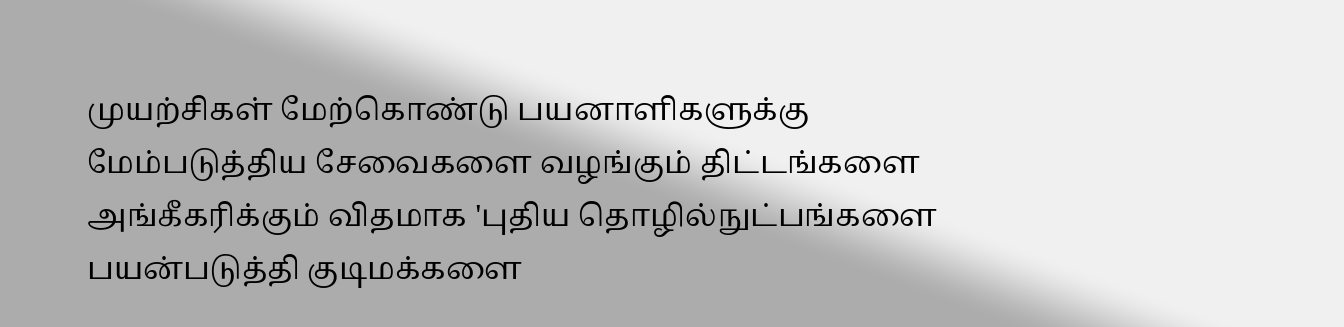முயற்சிகள் மேற்கொண்டு பயனாளிகளுக்கு மேம்படுத்திய சேவைகளை வழங்கும் திட்டங்களை அங்கீகரிக்கும் விதமாக 'புதிய தொழில்நுட்பங்களை பயன்படுத்தி குடிமக்களை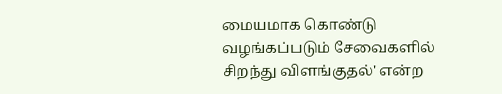மையமாக கொண்டு வழங்கப்படும் சேவைகளில் சிறந்து விளங்குதல்' என்ற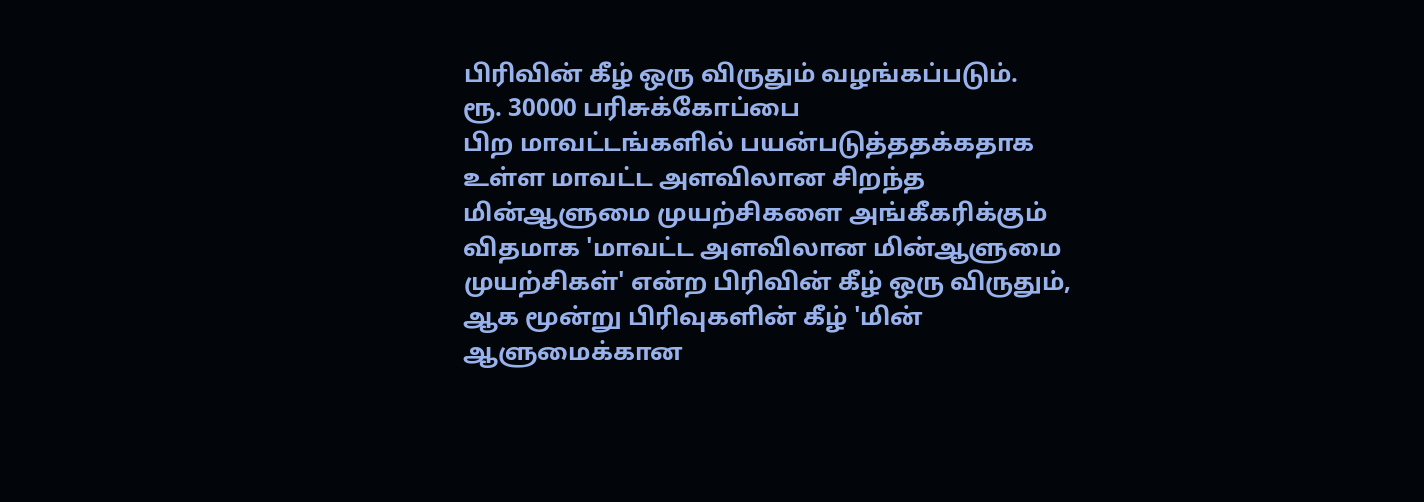பிரிவின் கீழ் ஒரு விருதும் வழங்கப்படும்.
ரூ. 30000 பரிசுக்கோப்பை
பிற மாவட்டங்களில் பயன்படுத்ததக்கதாக உள்ள மாவட்ட அளவிலான சிறந்த மின்ஆளுமை முயற்சிகளை அங்கீகரிக்கும் விதமாக 'மாவட்ட அளவிலான மின்ஆளுமை முயற்சிகள்' என்ற பிரிவின் கீழ் ஒரு விருதும், ஆக மூன்று பிரிவுகளின் கீழ் 'மின் ஆளுமைக்கான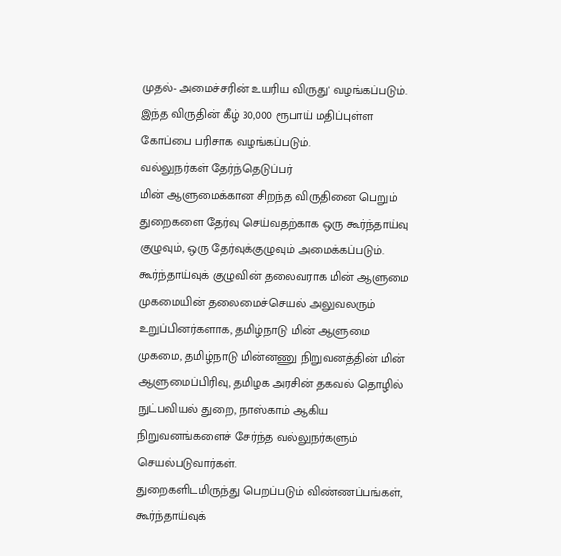முதல்- அமைச்சரின் உயரிய விருது' வழங்கப்படும். இந்த விருதின் கீழ் 30,000 ரூபாய் மதிப்புள்ள கோப்பை பரிசாக வழங்கப்படும்.
வல்லுநர்கள் தேர்ந்தெடுப்பர்
மின் ஆளுமைக்கான சிறந்த விருதினை பெறும் துறைகளை தேர்வு செய்வதற்காக ஒரு கூர்ந்தாய்வு குழுவும், ஒரு தேர்வுக்குழுவும் அமைக்கப்படும். கூர்ந்தாய்வுக் குழுவின் தலைவராக மின் ஆளுமை முகமையின் தலைமைச்செயல் அலுவலரும் உறுப்பினர்களாக, தமிழ்நாடு மின் ஆளுமை முகமை, தமிழ்நாடு மின்னணு நிறுவனத்தின் மின் ஆளுமைப்பிரிவு, தமிழக அரசின் தகவல் தொழில் நுட்பவியல் துறை, நாஸ்காம் ஆகிய நிறுவனங்களைச் சேர்ந்த வல்லுநர்களும் செயல்படுவார்கள்.
துறைகளிடமிருந்து பெறப்படும் விண்ணப்பங்கள், கூர்ந்தாய்வுக்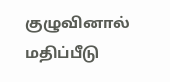குழுவினால் மதிப்பீடு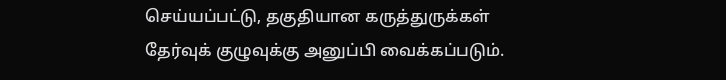செய்யப்பட்டு, தகுதியான கருத்துருக்கள் தேர்வுக் குழுவுக்கு அனுப்பி வைக்கப்படும்.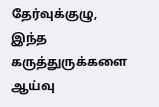தேர்வுக்குழு, இந்த கருத்துருக்களை ஆய்வு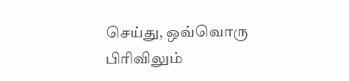செய்து, ஒவ்வொரு பிரிவிலும்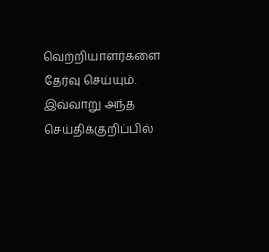வெற்றியாளர்களை தேர்வு செய்யும். இவ்வாறு அந்த செய்திக்குறிப்பில்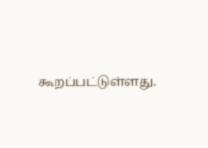கூறப்பட்டுள்ளது.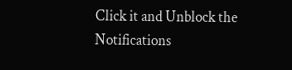Click it and Unblock the Notifications